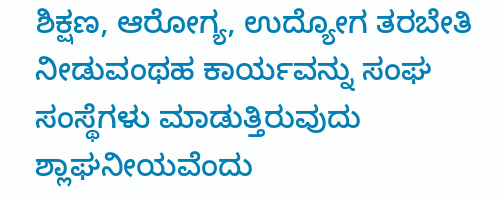ಶಿಕ್ಷಣ, ಆರೋಗ್ಯ, ಉದ್ಯೋಗ ತರಬೇತಿ ನೀಡುವಂಥಹ ಕಾರ್ಯವನ್ನು ಸಂಘ ಸಂಸ್ಥೆಗಳು ಮಾಡುತ್ತಿರುವುದು ಶ್ಲಾಘನೀಯವೆಂದು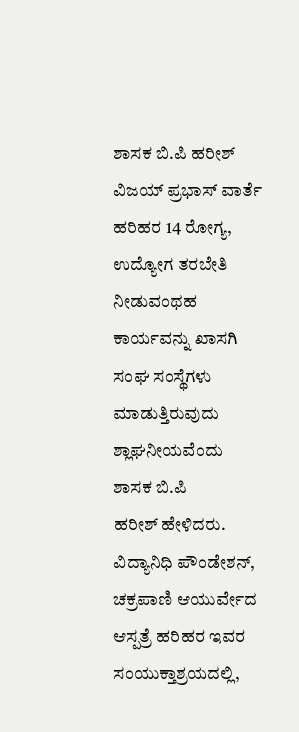ಶಾಸಕ ಬಿ.ಪಿ ಹರೀಶ್
ವಿಜಯ್ ಪ್ರಭಾಸ್ ವಾರ್ತೆ
ಹರಿಹರ 14 ರೋಗ್ಯ, ಉದ್ಯೋಗ ತರಬೇತಿ ನೀಡುವಂಥಹ ಕಾರ್ಯವನ್ನು ಖಾಸಗಿ
ಸಂಘ ಸಂಸ್ಥೆಗಳು ಮಾಡುತ್ತಿರುವುದು ಶ್ಲಾಘನೀಯವೆಂದು ಶಾಸಕ ಬಿ.ಪಿ
ಹರೀಶ್ ಹೇಳಿದರು.
ವಿದ್ಯಾನಿಧಿ ಪೌಂಡೇಶನ್, ಚಕ್ರಪಾಣಿ ಆಯುರ್ವೇದ ಆಸ್ಪತ್ರೆ ಹರಿಹರ ಇವರ
ಸಂಯುಕ್ತಾಶ್ರಯದಲ್ಲಿ,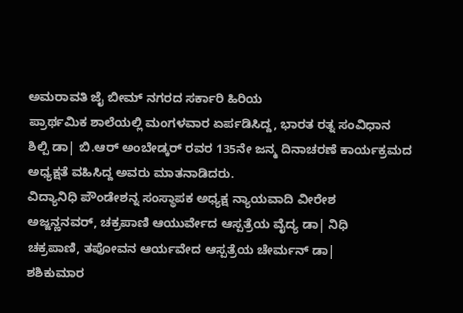ಅಮರಾವತಿ ಜೈ ಬೀಮ್ ನಗರದ ಸರ್ಕಾರಿ ಹಿರಿಯ
ಪ್ರಾರ್ಥಮಿಕ ಶಾಲೆಯಲ್ಲಿ ಮಂಗಳವಾರ ಏರ್ಪಡಿಸಿದ್ದ, ಭಾರತ ರತ್ನ ಸಂವಿಧಾನ
ಶಿಲ್ಪಿ ಡಾ| ಬಿ.ಆರ್ ಅಂಬೇಡ್ಕರ್ ರವರ 135ನೇ ಜನ್ಮ ದಿನಾಚರಣೆ ಕಾರ್ಯಕ್ರಮದ
ಅಧ್ಯಕ್ಷತೆ ವಹಿಸಿದ್ದ ಅವರು ಮಾತನಾಡಿದರು.
ವಿದ್ಯಾನಿಧಿ ಪೌಂಡೇಶನ್ನ ಸಂಸ್ಥಾಪಕ ಅಧ್ಯಕ್ಷ ನ್ಯಾಯವಾದಿ ವೀರೇಶ
ಅಜ್ಜನ್ಣನವರ್, ಚಕ್ರಪಾಣಿ ಆಯುರ್ವೇದ ಆಸ್ಪತ್ರೆಯ ವೈದ್ಯ ಡಾ| ನಿಧಿ
ಚಕ್ರಪಾಣಿ, ತಪೋವನ ಆರ್ಯವೇದ ಆಸ್ಪತ್ರೆಯ ಚೇರ್ಮನ್ ಡಾ|
ಶಶಿಕುಮಾರ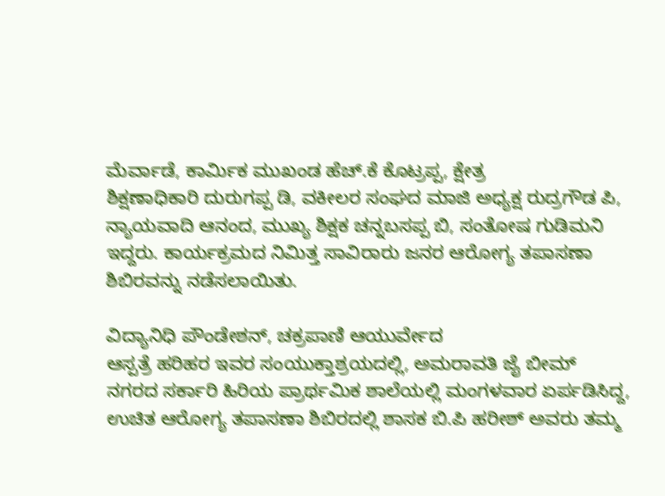ಮೆರ್ವಾಡೆ, ಕಾರ್ಮಿಕ ಮುಖಂಡ ಹೆಚ್.ಕೆ ಕೊಟ್ರಪ್ಪ, ಕ್ಷೇತ್ರ
ಶಿಕ್ಷಣಾಧಿಕಾರಿ ದುರುಗಪ್ಪ ಡಿ, ವಕೀಲರ ಸಂಘದ ಮಾಜಿ ಅಧ್ಯಕ್ಷ ರುದ್ರಗೌಡ ಪಿ,
ನ್ಯಾಯವಾದಿ ಆನಂದ, ಮುಖ್ಯ ಶಿಕ್ಷಕ ಚನ್ನಬಸಪ್ಪ ಬಿ, ಸಂತೋಷ ಗುಡಿಮನಿ
ಇದ್ದರು. ಕಾರ್ಯಕ್ರಮದ ನಿಮಿತ್ತ ಸಾವಿರಾರು ಜನರ ಆರೋಗ್ಯ ತಪಾಸಣಾ
ಶಿಬಿರವನ್ನು ನಡೆಸಲಾಯಿತು.

ವಿದ್ಯಾನಿಧಿ ಪೌಂಡೇಶನ್, ಚಕ್ರಪಾಣಿ ಆಯುರ್ವೇದ
ಆಸ್ಪತ್ರೆ ಹರಿಹರ ಇವರ ಸಂಯುಕ್ತಾಶ್ರಯದಲ್ಲಿ, ಅಮರಾವತಿ ಜೈ ಬೀಮ್
ನಗರದ ಸರ್ಕಾರಿ ಹಿರಿಯ ಪ್ರಾರ್ಥಮಿಕ ಶಾಲೆಯಲ್ಲಿ ಮಂಗಳವಾರ ಏರ್ಪಡಿಸಿದ್ದ,
ಉಚಿತ ಆರೋಗ್ಯ ತಪಾಸಣಾ ಶಿಬಿರದಲ್ಲಿ ಶಾಸಕ ಬಿ.ಪಿ ಹರೀಶ್ ಅವರು ತಮ್ಮ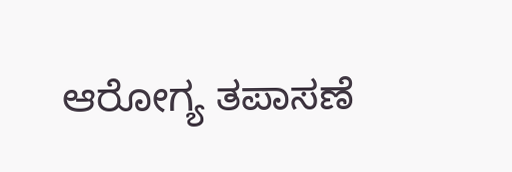ಆರೋಗ್ಯ ತಪಾಸಣೆ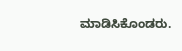ಮಾಡಿಸಿಕೊಂಡರು.